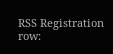RSS Registration row: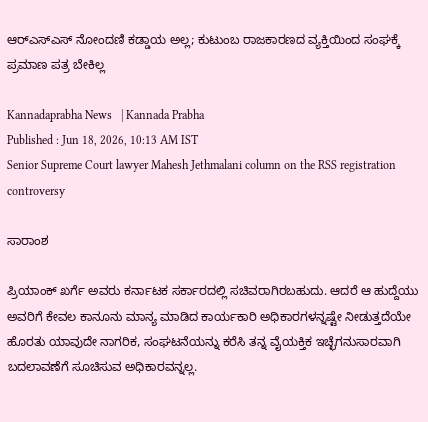ಆರ್‌ಎಸ್‌ಎಸ್‌ ನೋಂದಣಿ ಕಡ್ಡಾಯ ಅಲ್ಲ; ಕುಟುಂಬ ರಾಜಕಾರಣದ ವ್ಯಕ್ತಿಯಿಂದ ಸಂಘಕ್ಕೆ ಪ್ರಮಾಣ ಪತ್ರ ಬೇಕಿಲ್ಲ

Kannadaprabha News   | Kannada Prabha
Published : Jun 18, 2026, 10:13 AM IST
Senior Supreme Court lawyer Mahesh Jethmalani column on the RSS registration controversy

ಸಾರಾಂಶ

ಪ್ರಿಯಾಂಕ್‌ ಖರ್ಗೆ ಅವರು ಕರ್ನಾಟಕ ಸರ್ಕಾರದಲ್ಲಿ ಸಚಿವರಾಗಿರಬಹುದು. ಆದರೆ ಆ ಹುದ್ದೆಯು ಅವರಿಗೆ ಕೇವಲ ಕಾನೂನು ಮಾನ್ಯ ಮಾಡಿದ ಕಾರ್ಯಕಾರಿ ಅಧಿಕಾರಗಳನ್ನಷ್ಟೇ ನೀಡುತ್ತದೆಯೇ ಹೊರತು ಯಾವುದೇ ನಾಗರಿಕ, ಸಂಘಟನೆಯನ್ನು ಕರೆಸಿ ತನ್ನ ವೈಯಕ್ತಿಕ ಇಚ್ಛೆಗನುಸಾರವಾಗಿ ಬದಲಾವಣೆಗೆ ಸೂಚಿಸುವ ಅಧಿಕಾರವನ್ನಲ್ಲ.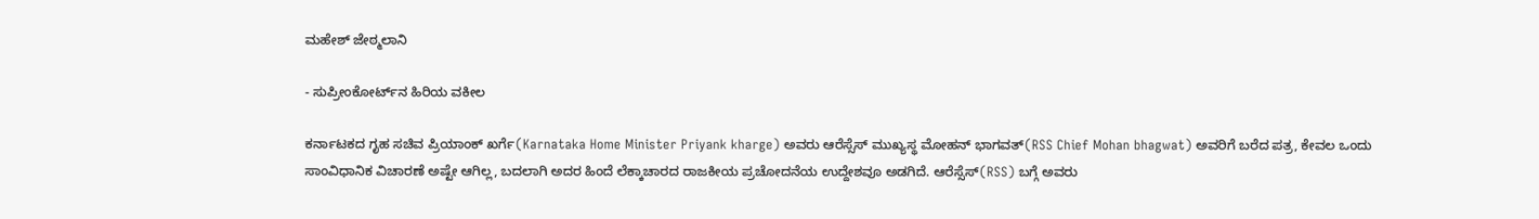ಮಹೇಶ್‌ ಜೇಠ್ಮಲಾನಿ

- ಸುಪ್ರೀಂಕೋರ್ಟ್‌ನ ಹಿರಿಯ ವಕೀಲ

ಕರ್ನಾಟಕದ ಗೃಹ ಸಚಿವ ಪ್ರಿಯಾಂಕ್‌ ಖರ್ಗೆ(Karnataka Home Minister Priyank kharge) ಅವರು ಆರೆಸ್ಸೆಸ್‌ ಮುಖ್ಯಸ್ಥ ಮೋಹನ್‌ ಭಾಗವತ್‌(RSS Chief Mohan bhagwat) ಅ‍ವರಿಗೆ ಬರೆದ ಪತ್ರ, ಕೇವಲ ಒಂದು ಸಾಂವಿಧಾನಿಕ ವಿಚಾರಣೆ ಅಷ್ಟೇ ಆಗಿಲ್ಲ, ಬದಲಾಗಿ ಅದರ ಹಿಂದೆ ಲೆಕ್ಕಾಚಾರದ ರಾಜಕೀಯ ಪ್ರಚೋದನೆಯ ಉದ್ದೇಶವೂ ಅಡಗಿದೆ. ಆರೆಸ್ಸೆಸ್‌(RSS) ಬಗ್ಗೆ ಅವರು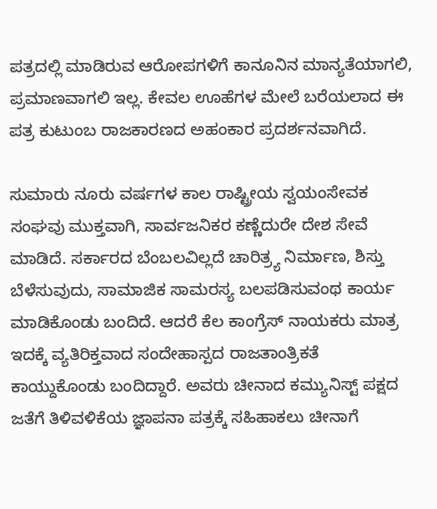ಪತ್ರದಲ್ಲಿ ಮಾಡಿರುವ ಆರೋಪಗಳಿಗೆ ಕಾನೂನಿನ ಮಾನ್ಯತೆಯಾಗಲಿ, ಪ್ರಮಾಣವಾಗಲಿ ಇಲ್ಲ. ಕೇವಲ ಊಹೆಗಳ ಮೇಲೆ ಬರೆಯಲಾದ ಈ ಪತ್ರ ಕುಟುಂಬ ರಾಜಕಾರಣದ ಅಹಂಕಾರ ಪ್ರದರ್ಶನವಾಗಿದೆ.

ಸುಮಾರು ನೂರು ವರ್ಷಗಳ ಕಾಲ ರಾಷ್ಟ್ರೀಯ ಸ್ವಯಂಸೇವಕ ಸಂಘವು ಮುಕ್ತವಾಗಿ, ಸಾರ್ವಜನಿಕರ ಕಣ್ಣೆದುರೇ ದೇಶ ಸೇವೆ ಮಾಡಿದೆ. ಸರ್ಕಾರದ ಬೆಂಬಲವಿಲ್ಲದೆ ಚಾರಿತ್ರ್ಯ ನಿರ್ಮಾಣ, ಶಿಸ್ತು ಬೆಳೆಸುವುದು, ಸಾಮಾಜಿಕ ಸಾಮರಸ್ಯ ಬಲಪಡಿಸುವಂಥ ಕಾರ್ಯ ಮಾಡಿಕೊಂಡು ಬಂದಿದೆ. ಆದರೆ ಕೆಲ ಕಾಂಗ್ರೆಸ್‌ ನಾಯಕರು ಮಾತ್ರ ಇದಕ್ಕೆ ವ್ಯತಿರಿಕ್ತವಾದ ಸಂದೇಹಾಸ್ಪದ ರಾಜತಾಂತ್ರಿಕತೆ ಕಾಯ್ದುಕೊಂಡು ಬಂದಿದ್ದಾರೆ. ಅವರು ಚೀನಾದ ಕಮ್ಯುನಿಸ್ಟ್‌ ಪಕ್ಷದ ಜತೆಗೆ ತಿಳಿವಳಿಕೆಯ ಜ್ಞಾಪನಾ ಪತ್ರಕ್ಕೆ ಸಹಿಹಾಕಲು ಚೀನಾಗೆ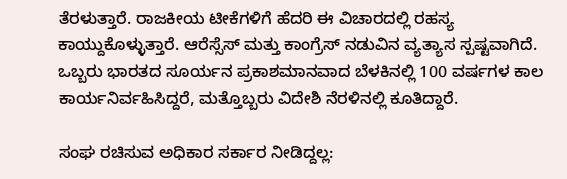ತೆರಳುತ್ತಾರೆ. ರಾಜಕೀಯ ಟೀಕೆಗಳಿಗೆ ಹೆದರಿ ಈ ವಿಚಾರದಲ್ಲಿ ರಹಸ್ಯ ಕಾಯ್ದುಕೊಳ್ಳುತ್ತಾರೆ. ಆರೆಸ್ಸೆಸ್‌ ಮತ್ತು ಕಾಂಗ್ರೆಸ್‌ ನಡುವಿನ ವ್ಯತ್ಯಾಸ ಸ್ಪಷ್ಟವಾಗಿದೆ. ಒಬ್ಬರು ಭಾರತದ ಸೂರ್ಯನ ಪ್ರಕಾಶಮಾನವಾದ ಬೆಳಕಿನಲ್ಲಿ 100 ವರ್ಷಗಳ ಕಾಲ ಕಾರ್ಯನಿರ್ವಹಿಸಿದ್ದರೆ, ಮತ್ತೊಬ್ಬರು ವಿದೇಶಿ ನೆರಳಿನಲ್ಲಿ ಕೂತಿದ್ದಾರೆ.

ಸಂಘ ರಚಿಸುವ ಅಧಿಕಾರ ಸರ್ಕಾರ ನೀಡಿದ್ದಲ್ಲ: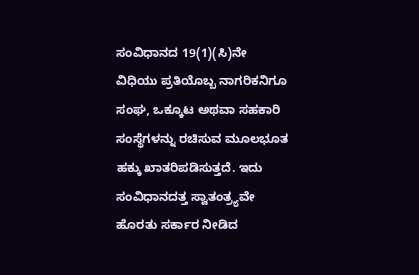ಸಂವಿಧಾನದ 19(1)(ಸಿ)ನೇ ವಿಧಿಯು ಪ್ರತಿಯೊಬ್ಬ ನಾಗರಿಕನಿಗೂ ಸಂಘ, ಒಕ್ಕೂಟ ಅಥವಾ ಸಹಕಾರಿ ಸಂಸ್ಥೆಗಳನ್ನು ರಚಿಸುವ ಮೂಲಭೂತ ಹಕ್ಕು ಖಾತರಿಪಡಿಸುತ್ತದೆ. ಇದು ಸಂವಿಧಾನದತ್ತ ಸ್ವಾತಂತ್ರ್ಯವೇ ಹೊರತು ಸರ್ಕಾರ ನೀಡಿದ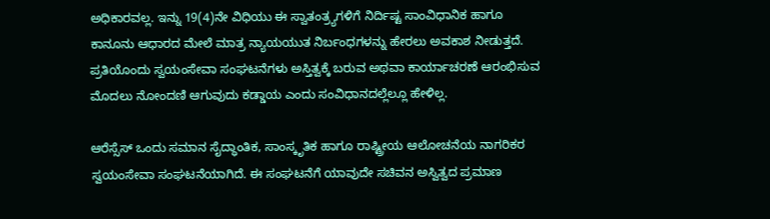ಅಧಿಕಾರವಲ್ಲ. ಇನ್ನು 19(4)ನೇ ವಿಧಿಯು ಈ ಸ್ವಾತಂತ್ರ್ಯಗಳಿಗೆ ನಿರ್ದಿಷ್ಟ ಸಾಂವಿಧಾನಿಕ ಹಾಗೂ ಕಾನೂನು ಆಧಾರದ ಮೇಲೆ ಮಾತ್ರ ನ್ಯಾಯಯುತ ನಿರ್ಬಂಧಗಳನ್ನು ಹೇರಲು ಅವಕಾಶ ನೀಡುತ್ತದೆ. ಪ್ರತಿಯೊಂದು ಸ್ವಯಂಸೇವಾ ಸಂಘಟನೆಗಳು ಅಸ್ತಿತ್ವಕ್ಕೆ ಬರುವ ಅಥವಾ ಕಾರ್ಯಾಚರಣೆ ಆರಂಭಿಸುವ ಮೊದಲು ನೋಂದಣಿ ಆಗುವುದು ಕಡ್ಡಾಯ ಎಂದು ಸಂವಿಧಾನದಲ್ಲೆಲ್ಲೂ ಹೇಳಿಲ್ಲ.

ಆರೆಸ್ಸೆಸ್‌ ಒಂದು ಸಮಾನ ಸೈದ್ಧಾಂತಿಕ, ಸಾಂಸ್ಕೃತಿಕ ಹಾಗೂ ರಾಷ್ಟ್ರೀಯ ಆಲೋಚನೆಯ ನಾಗರಿಕರ ಸ್ವಯಂಸೇವಾ ಸಂಘಟನೆಯಾಗಿದೆ. ಈ ಸಂಘಟನೆಗೆ ಯಾವುದೇ ಸಚಿವನ ಅಸ್ವಿತ್ವದ ಪ್ರಮಾಣ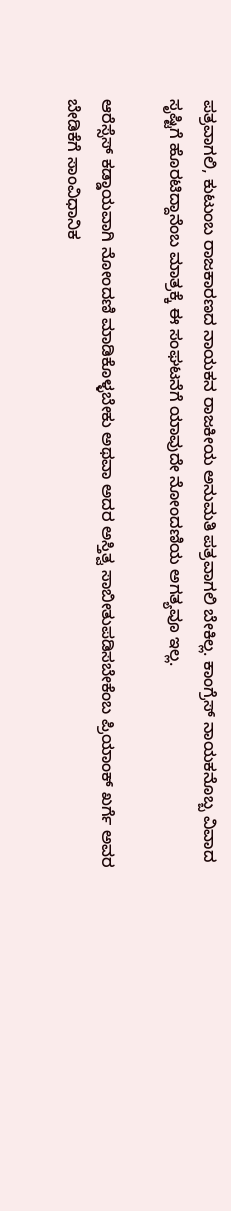ಪತ್ರವಾಗಲಿ, ಕುಟುಂಬ ರಾಜಕಾರಣದ ನಾಯಕನ ರಾಜಕೀಯ ಅನುಮತಿ ಪತ್ರವಾಗಲಿ ಬೇಕಿಲ್ಲ. ಕಾಂಗ್ರೆಸ್ ನಾಯಕನೊಬ್ಬ ವಿವಾದ ಸೃಷ್ಟಿಗೆ ಹೊರಟಿದ್ದಾನೆಂಬ ಮಾತ್ರಕ್ಕೆ ಈ ಸಂಘಟನೆಗೆ ಯಾವುದೇ ನೋಂದಣಿಯ ಅಗತ್ಯವೂ ಇಲ್ಲ.

ಆರೆಸ್ಸೆಸ್‌ ಕಡ್ಡಾಯವಾಗಿ ನೋಂದಣಿ ಮಾಡಿಕೊಳ್ಳಬೇಕು ಅಥವಾ ಅದರ ಅಸ್ತಿತ್ವ ಸಾಬೀತುಪಡಿಸಬೇಕೆಂಬ ಪ್ರಿಯಾಂಕ್‌ ಖರ್ಗೆ ಅವರ ಬೇಡಿಕೆಗೆ ಸಾಂವಿಧಾನಿಕ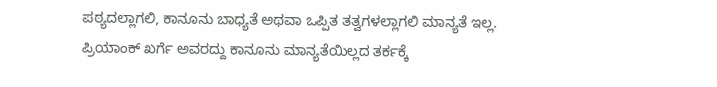ಪಠ್ಯದಲ್ಲಾಗಲಿ, ಕಾನೂನು ಬಾಧ್ಯತೆ ಅಥವಾ ಒಪ್ಪಿತ ತತ್ವಗಳಲ್ಲಾಗಲಿ ಮಾನ್ಯತೆ ಇಲ್ಲ. ಪ್ರಿಯಾಂಕ್‌ ಖರ್ಗೆ ಅವರದ್ದು ಕಾನೂನು ಮಾನ್ಯತೆಯಿಲ್ಲದ ತರ್ಕಕ್ಕೆ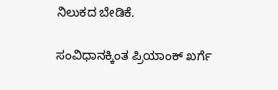ನಿಲುಕದ ಬೇಡಿಕೆ.

ಸಂವಿಧಾನಕ್ಕಿಂತ ಪ್ರಿಯಾಂಕ್‌ ಖರ್ಗೆ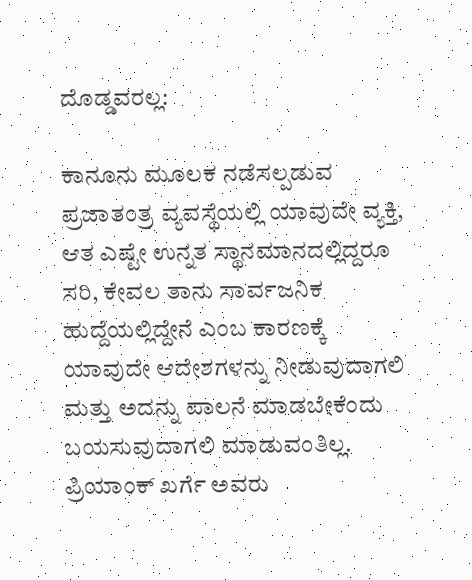ದೊಡ್ಡವರಲ್ಲ:

ಕಾನೂನು ಮೂಲಕ ನಡೆಸಲ್ಪಡುವ ಪ್ರಜಾತಂತ್ರ ವ್ಯವಸ್ಥೆಯಲ್ಲಿ ಯಾವುದೇ ವ್ಯಕ್ತಿ, ಆತ ಎಷ್ಟೇ ಉನ್ನತ ಸ್ಥಾನಮಾನದಲ್ಲಿದ್ದರೂ ಸರಿ, ಕೇವಲ ತಾನು ಸಾರ್ವಜನಿಕ ಹುದ್ದೆಯಲ್ಲಿದ್ದೇನೆ ಎಂಬ ಕಾರಣಕ್ಕೆ ಯಾವುದೇ ಆದೇಶಗಳನ್ನು ನೀಡುವುದಾಗಲಿ ಮತ್ತು ಅದನ್ನು ಪಾಲನೆ ಮಾಡಬೇಕೆಂದು ಬಯಸುವುದಾಗಲಿ ಮಾಡುವಂತಿಲ್ಲ. ಪ್ರಿಯಾಂಕ್‌ ಖರ್ಗೆ ಅವರು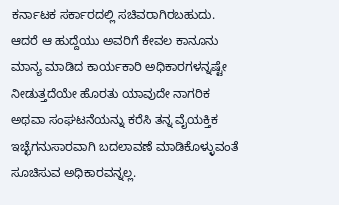ಕರ್ನಾಟಕ ಸರ್ಕಾರದಲ್ಲಿ ಸಚಿವರಾಗಿರಬಹುದು. ಆದರೆ ಆ ಹುದ್ದೆಯು ಅವರಿಗೆ ಕೇವಲ ಕಾನೂನು ಮಾನ್ಯ ಮಾಡಿದ ಕಾರ್ಯಕಾರಿ ಅಧಿಕಾರಗಳನ್ನಷ್ಟೇ ನೀಡುತ್ತದೆಯೇ ಹೊರತು ಯಾವುದೇ ನಾಗರಿಕ ಅಥವಾ ಸಂಘಟನೆಯನ್ನು ಕರೆಸಿ ತನ್ನ ವೈಯಕ್ತಿಕ ಇಚ್ಛೆಗನುಸಾರವಾಗಿ ಬದಲಾವಣೆ ಮಾಡಿಕೊಳ್ಳುವಂತೆ ಸೂಚಿಸುವ ಅಧಿಕಾರವನ್ನಲ್ಲ.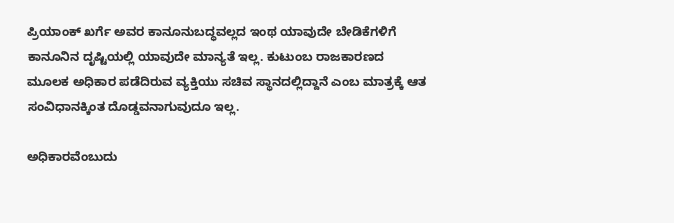ಪ್ರಿಯಾಂಕ್‌ ಖರ್ಗೆ ಅವರ ಕಾನೂನುಬದ್ಧವಲ್ಲದ ಇಂಥ ಯಾವುದೇ ಬೇಡಿಕೆಗಳಿಗೆ ಕಾನೂನಿನ ದೃಷ್ಟಿಯಲ್ಲಿ ಯಾವುದೇ ಮಾನ್ಯತೆ ಇಲ್ಲ. ಕುಟುಂಬ ರಾಜಕಾರಣದ ಮೂಲಕ ಅಧಿಕಾರ ಪಡೆದಿರುವ ವ್ಯಕ್ತಿಯು ಸಚಿವ ಸ್ಥಾನದಲ್ಲಿದ್ದಾನೆ ಎಂಬ ಮಾತ್ರಕ್ಕೆ ಆತ ಸಂವಿಧಾನಕ್ಕಿಂತ ದೊಡ್ಡವನಾಗುವುದೂ ಇಲ್ಲ.

ಅಧಿಕಾರವೆಂಬುದು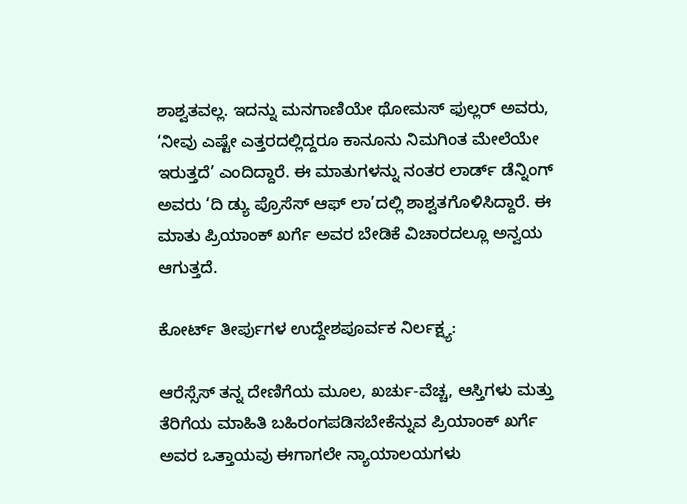ಶಾಶ್ವತವಲ್ಲ. ಇದನ್ನು ಮನಗಾಣಿಯೇ ಥೋಮಸ್‌ ಫುಲ್ಲರ್‌ ಅ‍ವರು, ‘ನೀವು ಎಷ್ಟೇ ಎತ್ತರದಲ್ಲಿದ್ದರೂ ಕಾನೂನು ನಿಮಗಿಂತ ಮೇಲೆಯೇ ಇರುತ್ತದೆ’ ಎಂದಿದ್ದಾರೆ. ಈ ಮಾತುಗಳನ್ನು ನಂತರ ಲಾರ್ಡ್‌ ಡೆನ್ನಿಂಗ್‌ ಅವರು ‘ದಿ ಡ್ಯು ಪ್ರೊಸೆಸ್‌ ಆಫ್‌ ಲಾ’ದಲ್ಲಿ ಶಾಶ್ವತಗೊಳಿಸಿದ್ದಾರೆ. ಈ ಮಾತು ಪ್ರಿಯಾಂಕ್‌ ಖರ್ಗೆ ಅವರ ಬೇಡಿಕೆ ವಿಚಾರದಲ್ಲೂ ಅನ್ವಯ ಆಗುತ್ತದೆ.

ಕೋರ್ಟ್‌ ತೀರ್ಪುಗಳ ಉದ್ದೇಶಪೂರ್ವಕ ನಿರ್ಲಕ್ಷ್ಯ:

ಆರೆಸ್ಸೆಸ್‌ ತನ್ನ ದೇಣಿಗೆಯ ಮೂಲ, ಖರ್ಚು-ವೆಚ್ಚ, ಆಸ್ತಿಗಳು ಮತ್ತು ತೆರಿಗೆಯ ಮಾಹಿತಿ ಬಹಿರಂಗಪಡಿಸಬೇಕೆನ್ನುವ ಪ್ರಿಯಾಂಕ್‌ ಖರ್ಗೆ ಅವರ ಒತ್ತಾಯವು ಈಗಾಗಲೇ ನ್ಯಾಯಾಲಯಗಳು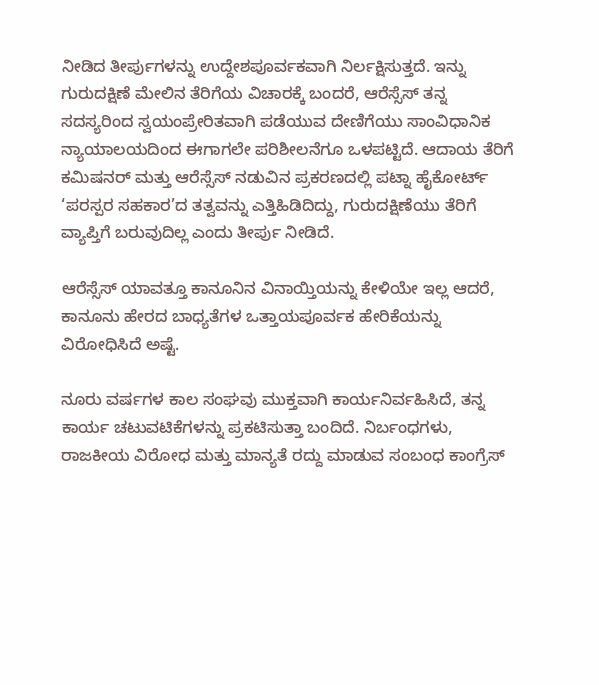ನೀಡಿದ ತೀರ್ಪುಗಳನ್ನು ಉದ್ದೇಶಪೂರ್ವಕವಾಗಿ ನಿರ್ಲಕ್ಷಿಸುತ್ತದೆ. ಇನ್ನು ಗುರುದಕ್ಷಿಣೆ ಮೇಲಿನ ತೆರಿಗೆಯ ವಿಚಾರಕ್ಕೆ ಬಂದರೆ, ಆರೆಸ್ಸೆಸ್‌ ತನ್ನ ಸದಸ್ಯರಿಂದ ಸ್ವಯಂಪ್ರೇರಿತವಾಗಿ ಪಡೆಯುವ ದೇಣಿಗೆಯು ಸಾಂವಿಧಾನಿಕ ನ್ಯಾಯಾಲಯದಿಂದ ಈಗಾಗಲೇ ಪರಿಶೀಲನೆಗೂ ಒಳಪಟ್ಟಿದೆ. ಆದಾಯ ತೆರಿಗೆ ಕಮಿಷನರ್‌ ಮತ್ತು ಆರೆಸ್ಸೆಸ್‌ ನಡುವಿನ ಪ್ರಕರಣದಲ್ಲಿ ಪಟ್ನಾ ಹೈಕೋರ್ಟ್‌ ‘ಪರಸ್ಪರ ಸಹಕಾರ’ದ ತತ್ವವನ್ನು ಎತ್ತಿಹಿಡಿದಿದ್ದು, ಗುರುದಕ್ಷಿಣೆಯು ತೆರಿಗೆ ವ್ಯಾಪ್ತಿಗೆ ಬರುವುದಿಲ್ಲ ಎಂದು ತೀರ್ಪು ನೀಡಿದೆ.

ಆರೆಸ್ಸೆಸ್‌ ಯಾವತ್ತೂ ಕಾನೂನಿನ ವಿನಾಯ್ತಿಯನ್ನು ಕೇಳಿಯೇ ಇಲ್ಲ ಆದರೆ, ಕಾನೂನು ಹೇರದ ಬಾಧ್ಯತೆಗಳ ಒತ್ತಾಯಪೂರ್ವಕ ಹೇರಿಕೆಯನ್ನು ವಿರೋಧಿಸಿದೆ ಅಷ್ಟೆ.

ನೂರು ವರ್ಷಗಳ ಕಾಲ ಸಂಘವು ಮುಕ್ತವಾಗಿ ಕಾರ್ಯನಿರ್ವಹಿಸಿದೆ, ತನ್ನ ಕಾರ್ಯ ಚಟುವಟಿಕೆಗಳನ್ನು ಪ್ರಕಟಿಸುತ್ತಾ ಬಂದಿದೆ. ನಿರ್ಬಂಧಗಳು, ರಾಜಕೀಯ ವಿರೋಧ ಮತ್ತು ಮಾನ್ಯತೆ ರದ್ದು ಮಾಡುವ ಸಂಬಂಧ ಕಾಂಗ್ರೆಸ್‌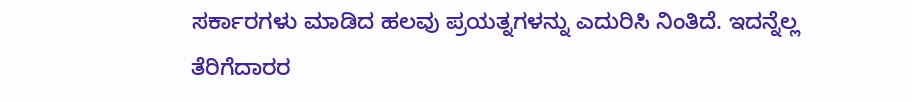ಸರ್ಕಾರಗಳು ಮಾಡಿದ ಹಲವು ಪ್ರಯತ್ನಗಳನ್ನು ಎದುರಿಸಿ ನಿಂತಿದೆ. ಇದನ್ನೆಲ್ಲ ತೆರಿಗೆದಾರರ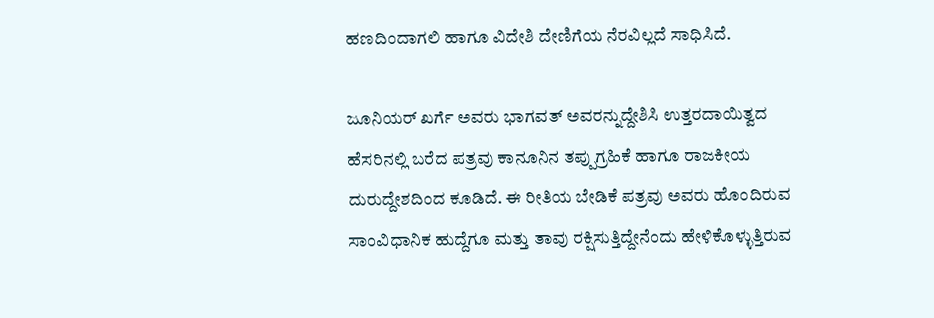ಹಣದಿಂದಾಗಲಿ ಹಾಗೂ ವಿದೇಶಿ ದೇಣಿಗೆಯ ನೆರವಿಲ್ಲದೆ ಸಾಧಿಸಿದೆ.

ಜೂನಿಯರ್‌ ಖರ್ಗೆ ಅವರು ಭಾಗವತ್‌ ಅವರನ್ನುದ್ದೇಶಿಸಿ ಉತ್ತರದಾಯಿತ್ವದ ಹೆಸರಿನಲ್ಲಿ ಬರೆದ ಪತ್ರವು ಕಾನೂನಿನ ತಪ್ಪುಗ್ರಹಿಕೆ ಹಾಗೂ ರಾಜಕೀಯ ದುರುದ್ದೇಶದಿಂದ ಕೂಡಿದೆ. ಈ ರೀತಿಯ ಬೇಡಿಕೆ ಪತ್ರವು ಅವರು ಹೊಂದಿರುವ ಸಾಂವಿಧಾನಿಕ ಹುದ್ದೆಗೂ ಮತ್ತು ತಾವು ರಕ್ಷಿಸುತ್ತಿದ್ದೇನೆಂದು ಹೇಳಿಕೊಳ್ಳುತ್ತಿರುವ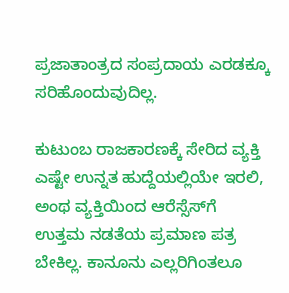ಪ್ರಜಾತಾಂತ್ರದ ಸಂಪ್ರದಾಯ ಎರಡಕ್ಕೂ ಸರಿಹೊಂದುವುದಿಲ್ಲ.

ಕುಟುಂಬ ರಾಜಕಾರಣಕ್ಕೆ ಸೇರಿದ ವ್ಯಕ್ತಿ ಎಷ್ಟೇ ಉನ್ನತ ಹುದ್ದೆಯಲ್ಲಿಯೇ ಇರಲಿ, ಅಂಥ ವ್ಯಕ್ತಿಯಿಂದ ಆರೆಸ್ಸೆಸ್‌ಗೆ ಉತ್ತಮ ನಡತೆಯ ಪ್ರಮಾಣ ಪತ್ರ ಬೇಕಿಲ್ಲ. ಕಾನೂನು ಎಲ್ಲರಿಗಿಂತಲೂ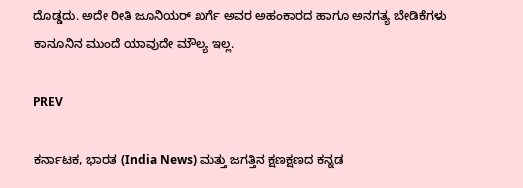ದೊಡ್ಡದು. ಅದೇ ರೀತಿ ಜೂನಿಯರ್‌ ಖರ್ಗೆ ಅವರ ಅಹಂಕಾರದ ಹಾಗೂ ಅನಗತ್ಯ ಬೇಡಿಕೆಗಳು ಕಾನೂನಿನ ಮುಂದೆ ಯಾವುದೇ ಮೌಲ್ಯ ಇಲ್ಲ.

PREV

ಕರ್ನಾಟಕ, ಭಾರತ (India News) ಮತ್ತು ಜಗತ್ತಿನ ಕ್ಷಣಕ್ಷಣದ ಕನ್ನಡ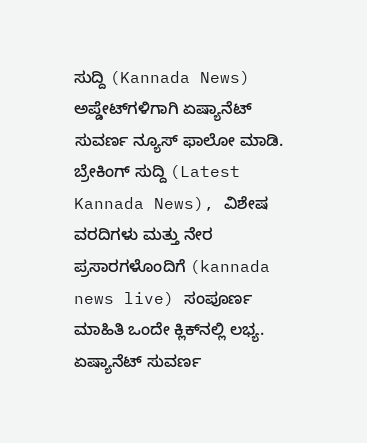ಸುದ್ದಿ (Kannada News) ಅಪ್ಡೇಟ್‌ಗಳಿಗಾಗಿ ಏಷ್ಯಾನೆಟ್ ಸುವರ್ಣ ನ್ಯೂಸ್‌ ಫಾಲೋ ಮಾಡಿ. ಬ್ರೇಕಿಂಗ್ ಸುದ್ದಿ (Latest Kannada News), ವಿಶೇಷ ವರದಿಗಳು ಮತ್ತು ನೇರ ಪ್ರಸಾರಗಳೊಂದಿಗೆ (kannada news live) ಸಂಪೂರ್ಣ ಮಾಹಿತಿ ಒಂದೇ ಕ್ಲಿಕ್‌ನಲ್ಲಿ ಲಭ್ಯ. ಏಷ್ಯಾನೆಟ್ ಸುವರ್ಣ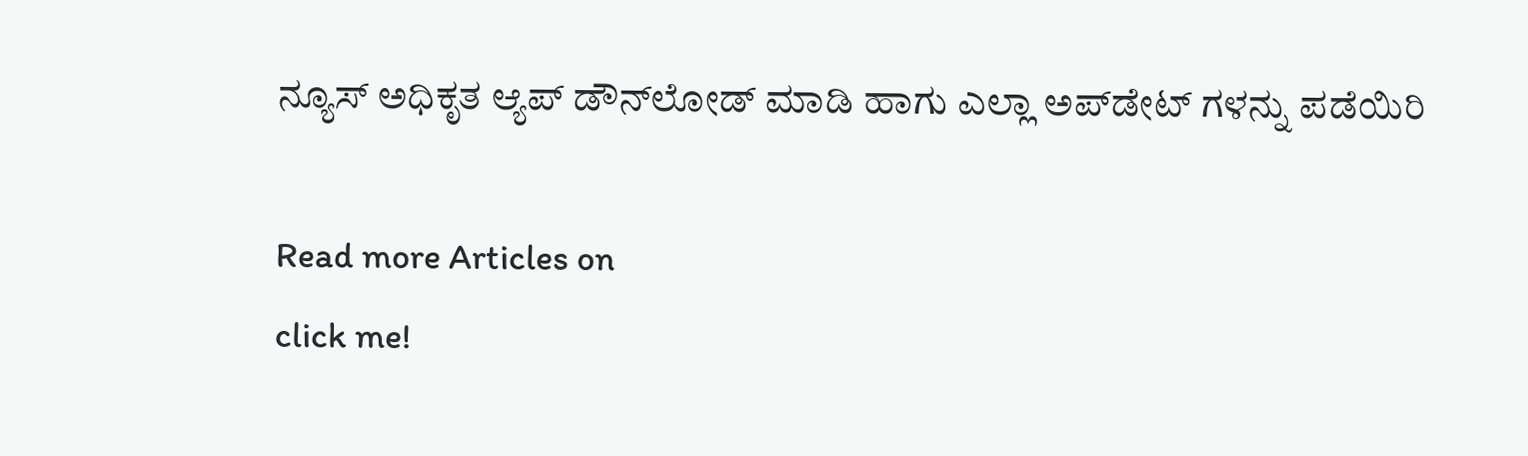ನ್ಯೂಸ್ ಅಧಿಕೃತ ಆ್ಯಪ್ ಡೌನ್‌ಲೋಡ್ ಮಾಡಿ ಹಾಗು ಎಲ್ಲಾ ಅಪ್‌ಡೇಟ್ ಗಳನ್ನು ಪಡೆಯಿರಿ

Read more Articles on
click me!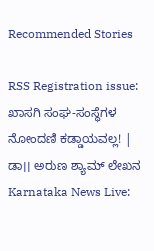Recommended Stories

RSS Registration issue: ಖಾಸಗಿ ಸಂಘ-ಸಂಸ್ಥೆಗಳ ನೋಂದಣಿ ಕಡ್ಡಾಯವಲ್ಲ! | ಡಾ।। ಅರುಣ ಶ್ಯಾಮ್ ಲೇಖನ
Karnataka News Live: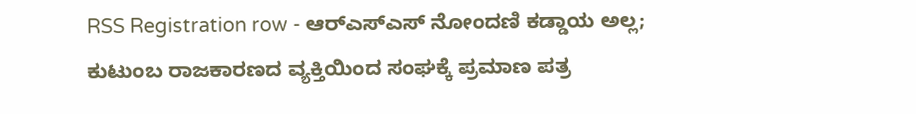RSS Registration row - ಆರ್‌ಎಸ್‌ಎಸ್‌ ನೋಂದಣಿ ಕಡ್ಡಾಯ ಅಲ್ಲ; ಕುಟುಂಬ ರಾಜಕಾರಣದ ವ್ಯಕ್ತಿಯಿಂದ ಸಂಘಕ್ಕೆ ಪ್ರಮಾಣ ಪತ್ರ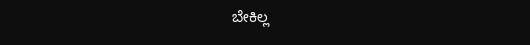ಬೇಕಿಲ್ಲ